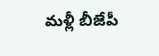మళ్లీ బీజేపీ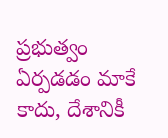ప్రభుత్వం ఏర్పడడం మాకే కాదు, దేశానికీ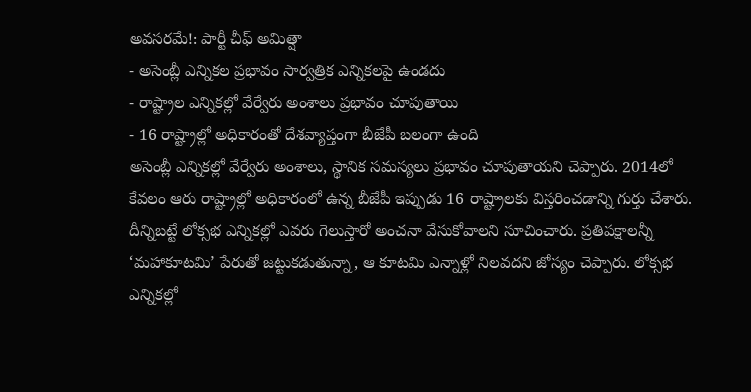అవసరమే!: పార్టీ చీఫ్ అమిత్షా
- అసెంబ్లీ ఎన్నికల ప్రభావం సార్వత్రిక ఎన్నికలపై ఉండదు
- రాష్ట్రాల ఎన్నికల్లో వేర్వేరు అంశాలు ప్రభావం చూపుతాయి
- 16 రాష్ట్రాల్లో అధికారంతో దేశవ్యాప్తంగా బీజేపీ బలంగా ఉంది
అసెంబ్లీ ఎన్నికల్లో వేర్వేరు అంశాలు, స్థానిక సమస్యలు ప్రభావం చూపుతాయని చెప్పారు. 2014లో కేవలం ఆరు రాష్ట్రాల్లో అధికారంలో ఉన్న బీజేపీ ఇప్పుడు 16 రాష్ట్రాలకు విస్తరించడాన్ని గుర్తు చేశారు. దీన్నిబట్టే లోక్సభ ఎన్నికల్లో ఎవరు గెలుస్తారో అంచనా వేసుకోవాలని సూచించారు. ప్రతిపక్షాలన్నీ ‘మహాకూటమి’ పేరుతో జట్టుకడుతున్నా, ఆ కూటమి ఎన్నాళ్లో నిలవదని జోస్యం చెప్పారు. లోక్సభ ఎన్నికల్లో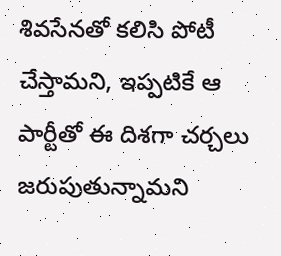శివసేనతో కలిసి పోటీ చేస్తామని, ఇప్పటికే ఆ పార్టీతో ఈ దిశగా చర్చలు జరుపుతున్నామని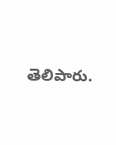తెలిపారు.